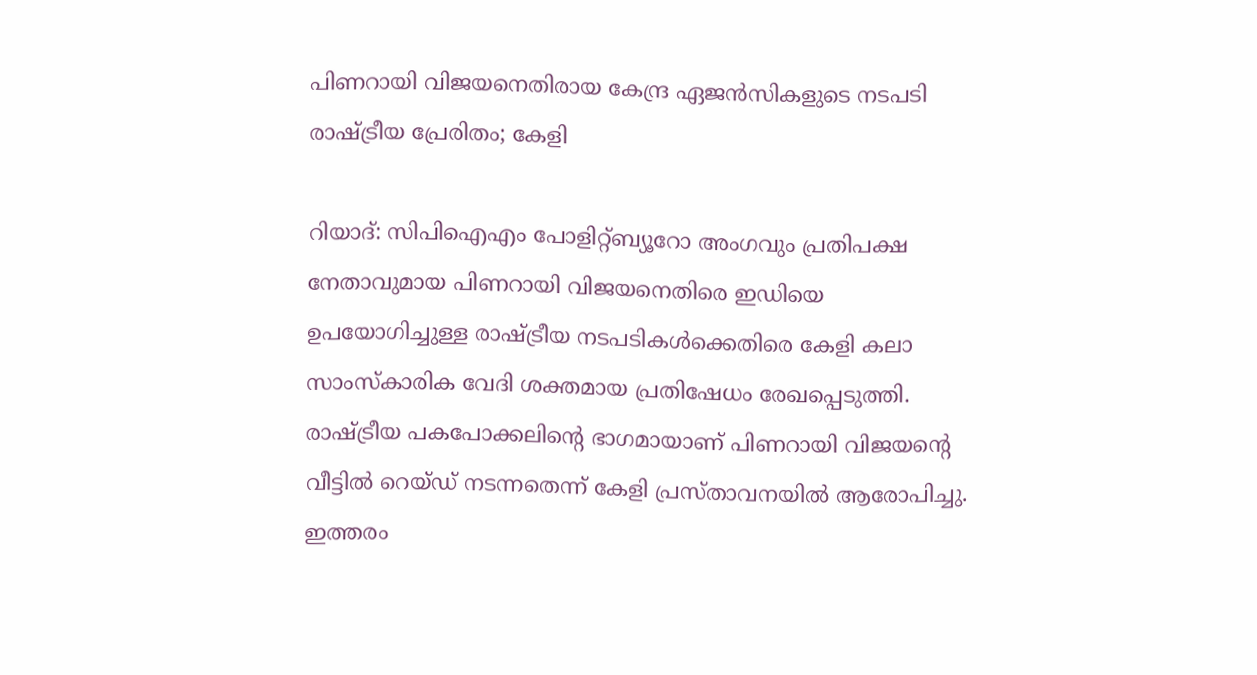പിണറായി വിജയനെതിരായ കേന്ദ്ര ഏജൻസികളുടെ നടപടി രാഷ്ട്രീയ പ്രേരിതം; കേളി

റിയാദ്: സിപിഐഎം പോളിറ്റ്ബ്യൂറോ അംഗവും പ്രതിപക്ഷ നേതാവുമായ പിണറായി വിജയനെതിരെ ഇഡിയെ ഉപയോഗിച്ചുള്ള രാഷ്ട്രീയ നടപടികൾക്കെതിരെ കേളി കലാ സാംസ്കാരിക വേദി ശക്തമായ പ്രതിഷേധം രേഖപ്പെടുത്തി. രാഷ്ട്രീയ പകപോക്കലിന്റെ ഭാഗമായാണ് പിണറായി വിജയന്റെ വീട്ടിൽ റെയ്ഡ് നടന്നതെന്ന് കേളി പ്രസ്താവനയിൽ ആരോപിച്ചു. ഇത്തരം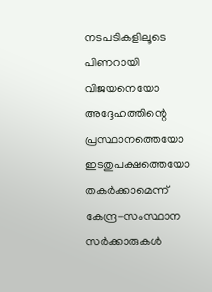നടപടികളിലൂടെ പിണറായി വിജയനെയോ അദ്ദേഹത്തിന്റെ പ്രസ്ഥാനത്തെയോ ഇടതുപക്ഷത്തെയോ തകർക്കാമെന്ന് കേന്ദ്ര-സംസ്ഥാന സർക്കാരുകൾ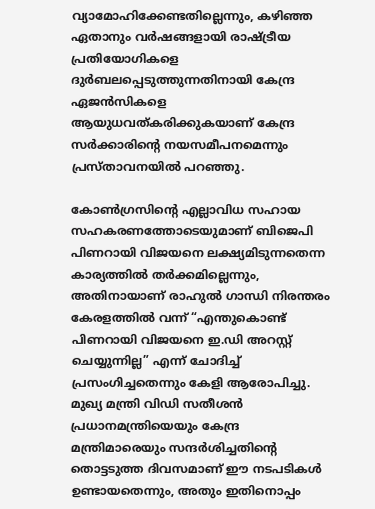വ്യാമോഹിക്കേണ്ടതില്ലെന്നും, കഴിഞ്ഞ ഏതാനും വർഷങ്ങളായി രാഷ്ട്രീയ പ്രതിയോഗികളെ ദുർബലപ്പെടുത്തുന്നതിനായി കേന്ദ്ര ഏജൻസികളെ ആയുധവത്കരിക്കുകയാണ് കേന്ദ്ര സർക്കാരിന്റെ നയസമീപനമെന്നും പ്രസ്താവനയിൽ പറഞ്ഞു.

കോൺഗ്രസിന്റെ എല്ലാവിധ സഹായ സഹകരണത്തോടെയുമാണ് ബിജെപി പിണറായി വിജയനെ ലക്ഷ്യമിടുന്നതെന്ന കാര്യത്തിൽ തർക്കമില്ലെന്നും, അതിനായാണ് രാഹുൽ ഗാന്ധി നിരന്തരം കേരളത്തിൽ വന്ന് “എന്തുകൊണ്ട് പിണറായി വിജയനെ ഇ.ഡി അറസ്റ്റ് ചെയ്യുന്നില്ല” എന്ന് ചോദിച്ച് പ്രസംഗിച്ചതെന്നും കേളി ആരോപിച്ചു. മുഖ്യ മന്ത്രി വിഡി സതീശൻ പ്രധാനമന്ത്രിയെയും കേന്ദ്ര മന്ത്രിമാരെയും സന്ദർശിച്ചതിന്റെ തൊട്ടടുത്ത ദിവസമാണ് ഈ നടപടികൾ ഉണ്ടായതെന്നും, അതും ഇതിനൊപ്പം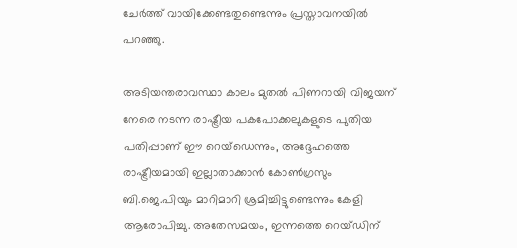ചേർത്ത് വായിക്കേണ്ടതുണ്ടെന്നും പ്രസ്താവനയിൽ പറഞ്ഞു.

അടിയന്തരാവസ്ഥാ കാലം മുതൽ പിണറായി വിജയന് നേരെ നടന്ന രാഷ്ട്രീയ പകപോക്കലുകളുടെ പുതിയ പതിപ്പാണ് ഈ റെയ്ഡെന്നും, അദ്ദേഹത്തെ രാഷ്ട്രീയമായി ഇല്ലാതാക്കാൻ കോൺഗ്രസും ബി.ജെ.പിയും മാറിമാറി ശ്രമിച്ചിട്ടുണ്ടെന്നും കേളി ആരോപിച്ചു. അതേസമയം, ഇന്നത്തെ റെയ്ഡിന്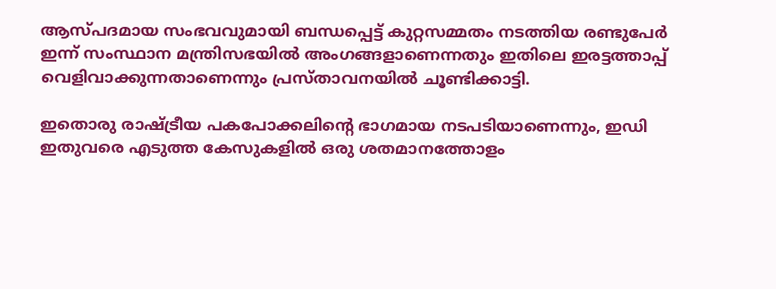ആസ്പദമായ സംഭവവുമായി ബന്ധപ്പെട്ട് കുറ്റസമ്മതം നടത്തിയ രണ്ടുപേർ ഇന്ന് സംസ്ഥാന മന്ത്രിസഭയിൽ അംഗങ്ങളാണെന്നതും ഇതിലെ ഇരട്ടത്താപ്പ് വെളിവാക്കുന്നതാണെന്നും പ്രസ്താവനയിൽ ചൂണ്ടിക്കാട്ടി.

ഇതൊരു രാഷ്ട്രീയ പകപോക്കലിന്റെ ഭാഗമായ നടപടിയാണെന്നും, ഇഡി ഇതുവരെ എടുത്ത കേസുകളിൽ ഒരു ശതമാനത്തോളം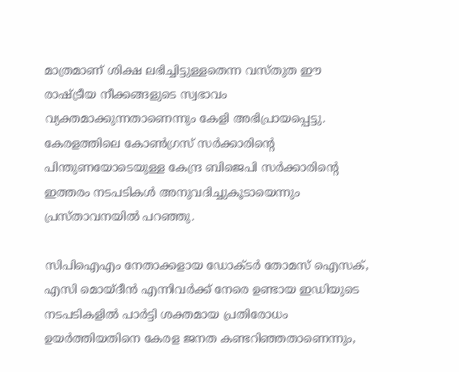മാത്രമാണ് ശിക്ഷ ലഭിച്ചിട്ടുള്ളതെന്ന വസ്തുത ഈ രാഷ്ട്രീയ നീക്കങ്ങളുടെ സ്വഭാവം വ്യക്തമാക്കുന്നതാണെന്നും കേളി അഭിപ്രായപ്പെട്ടു. കേരളത്തിലെ കോൺഗ്രസ് സർക്കാരിന്റെ പിന്തുണയോടെയുള്ള കേന്ദ്ര ബിജെപി സർക്കാരിന്റെ ഇത്തരം നടപടികൾ അനുവദിച്ചുകൂടായെന്നും പ്രസ്താവനയിൽ പറഞ്ഞു.

സിപിഐഎം നേതാക്കളായ ഡോക്ടർ തോമസ് ഐസക്, എസി മൊയ്‌ദീൻ എന്നിവർക്ക് നേരെ ഉണ്ടായ ഇഡിയുടെ നടപടികളിൽ പാർട്ടി ശക്തമായ പ്രതിരോധം ഉയർത്തിയതിനെ കേരള ജനത കണ്ടറിഞ്ഞതാണെന്നും,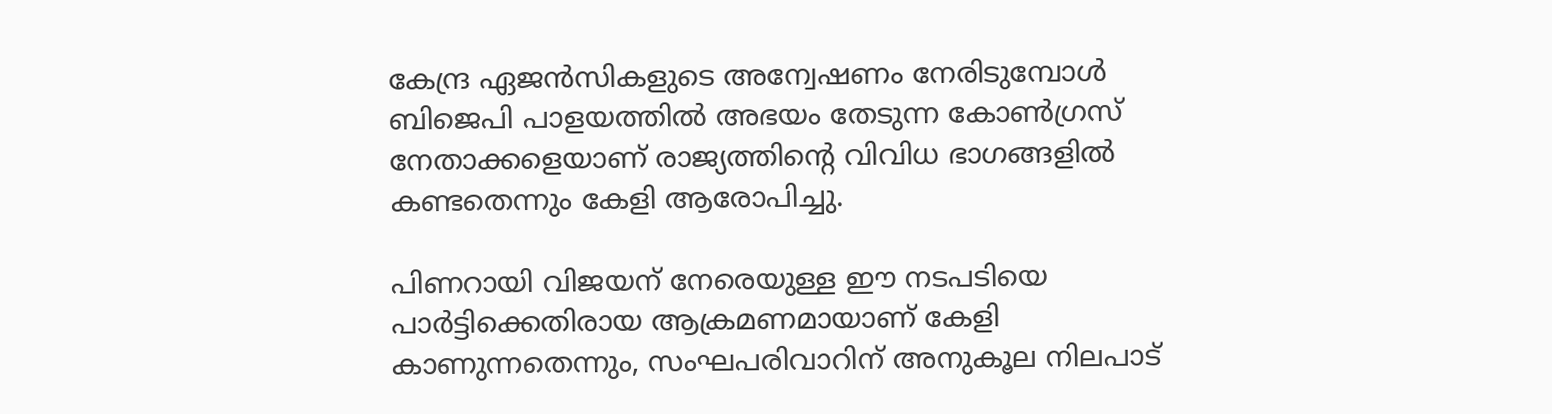കേന്ദ്ര ഏജൻസികളുടെ അന്വേഷണം നേരിടുമ്പോൾ ബിജെപി പാളയത്തിൽ അഭയം തേടുന്ന കോൺഗ്രസ് നേതാക്കളെയാണ് രാജ്യത്തിന്റെ വിവിധ ഭാഗങ്ങളിൽ കണ്ടതെന്നും കേളി ആരോപിച്ചു.

പിണറായി വിജയന് നേരെയുള്ള ഈ നടപടിയെ പാർട്ടിക്കെതിരായ ആക്രമണമായാണ് കേളി കാണുന്നതെന്നും, സംഘപരിവാറിന് അനുകൂല നിലപാട്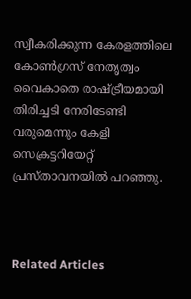സ്വീകരിക്കുന്ന കേരളത്തിലെ കോൺഗ്രസ് നേതൃത്വം വൈകാതെ രാഷ്ട്രീയമായി തിരിച്ചടി നേരിടേണ്ടി വരുമെന്നും കേളി സെക്രട്ടറിയേറ്റ് പ്രസ്താവനയിൽ പറഞ്ഞു.



Related Articles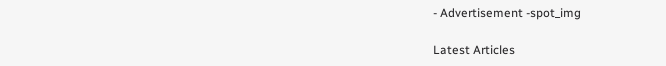- Advertisement -spot_img

Latest Articles